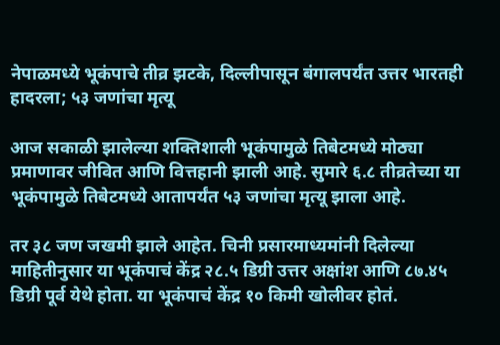नेपाळमध्ये भूकंपाचे तीव्र झटके, दिल्लीपासून बंगालपर्यंत उत्तर भारतही हादरला; ५३ जणांचा मृत्यू

आज सकाळी झालेल्या शक्तिशाली भूकंपामुळे तिबेटमध्ये मोठ्या प्रमाणावर जीवित आणि वित्तहानी झाली आहे. सुमारे ६.८ तीव्रतेच्या या भूकंपामुळे तिबेटमध्ये आतापर्यंत ५३ जणांचा मृत्यू झाला आहे.

तर ३८ जण जखमी झाले आहेत. चिनी प्रसारमाध्यमांनी दिलेल्या माहितीनुसार या भूकंपाचं केंद्र २८.५ डिग्री उत्तर अक्षांश आणि ८७.४५ डिग्री पूर्व येथे होता. या भूकंपाचं केंद्र १० किमी खोलीवर होतं.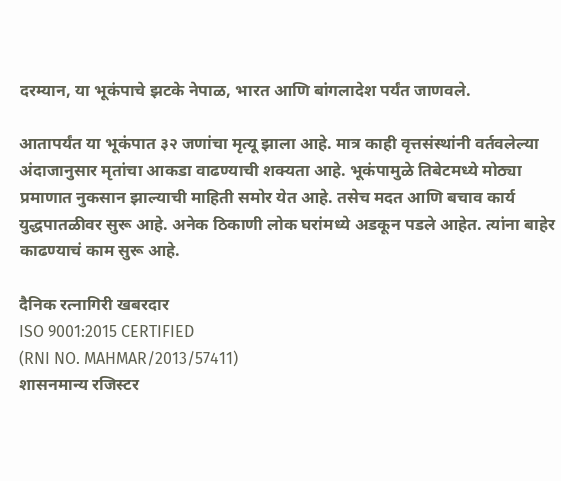दरम्यान, या भूकंपाचे झटके नेपाळ, भारत आणि बांगलादेश पर्यंत जाणवले.

आतापर्यंत या भूकंपात ३२ जणांचा मृत्यू झाला आहे. मात्र काही वृत्तसंस्थांनी वर्तवलेल्या अंदाजानुसार मृतांचा आकडा वाढण्याची शक्यता आहे. भूकंपामुळे तिबेटमध्ये मोठ्या प्रमाणात नुकसान झाल्याची माहिती समोर येत आहे. तसेच मदत आणि बचाव कार्य युद्धपातळीवर सुरू आहे. अनेक ठिकाणी लोक घरांमध्ये अडकून पडले आहेत. त्यांना बाहेर काढण्याचं काम सुरू आहे.

दैनिक रत्नागिरी खबरदार
ISO 9001:2015 CERTIFIED
(RNI NO. MAHMAR/2013/57411)
शासनमान्य रजिस्टर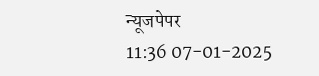न्यूजपेपर
11:36 07-01-2025